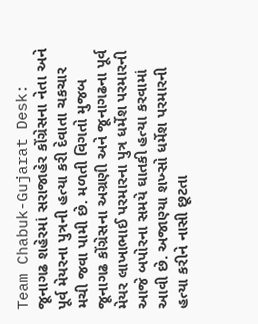Team Chabuk-Gujarat Desk: જૂનાગઢ શહેરમાં સરાજાહેર કોંગ્રેસના નેતા અને પૂર્વ મેયરના પુત્રની હત્યા કરી દેવાતા ચકચાર મચી જવા પામી છે. મળતી વિગતો મુજબ જૂનાગઢ કોંગ્રેસના અગ્રણી અને જૂનાગઢના પૂર્વ મેયર લાખાભાઈ પરમારના પુત્ર ધર્મેશ પરમારની આજે બપોરના સમયે ઘાતકી હત્યા કરવામાં આવી છે. અજાણ્યા શખ્સો ધર્મેશ પરમારની હત્યા કરીને નાસી છૂટતા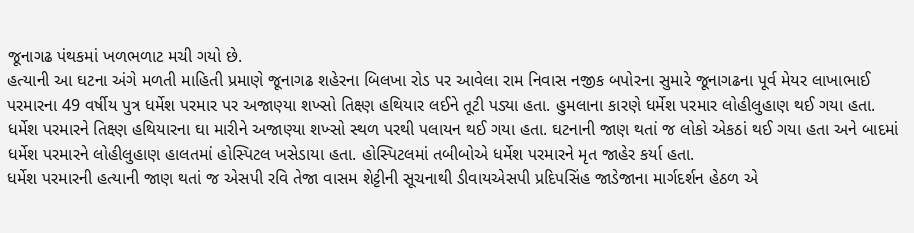જૂનાગઢ પંથકમાં ખળભળાટ મચી ગયો છે.
હત્યાની આ ઘટના અંગે મળતી માહિતી પ્રમાણે જૂનાગઢ શહેરના બિલખા રોડ પર આવેલા રામ નિવાસ નજીક બપોરના સુમારે જૂનાગઢના પૂર્વ મેયર લાખાભાઈ પરમારના 49 વર્ષીય પુત્ર ધર્મેશ પરમાર પર અજાણ્યા શખ્સો તિક્ષ્ણ હથિયાર લઈને તૂટી પડ્યા હતા. હુમલાના કારણે ધર્મેશ પરમાર લોહીલુહાણ થઈ ગયા હતા. ધર્મેશ પરમારને તિક્ષ્ણ હથિયારના ઘા મારીને અજાણ્યા શખ્સો સ્થળ પરથી પલાયન થઈ ગયા હતા. ઘટનાની જાણ થતાં જ લોકો એકઠાં થઈ ગયા હતા અને બાદમાં ધર્મેશ પરમારને લોહીલુહાણ હાલતમાં હોસ્પિટલ ખસેડાયા હતા. હોસ્પિટલમાં તબીબોએ ધર્મેશ પરમારને મૃત જાહેર કર્યા હતા.
ધર્મેશ પરમારની હત્યાની જાણ થતાં જ એસપી રવિ તેજા વાસમ શેટ્ટીની સૂચનાથી ડીવાયએસપી પ્રદિપસિંહ જાડેજાના માર્ગદર્શન હેઠળ એ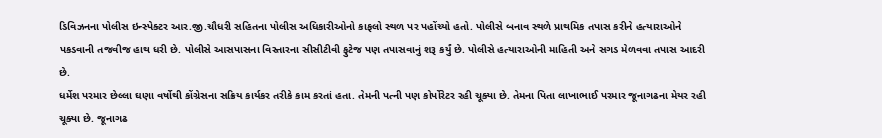ડિવિઝનના પોલીસ ઇન્સ્પેક્ટર આર.જી.ચૌધરી સહિતના પોલીસ અધિકારીઓનો કાફલો સ્થળ પર પહોંચ્યો હતો. પોલીસે બનાવ સ્થળે પ્રાથમિક તપાસ કરીને હત્યારાઓને પકડવાની તજવીજ હાથ ધરી છે. પોલીસે આસપાસના વિસ્તારના સીસીટીવી ફુટેજ પણ તપાસવાનું શરૂ કર્યું છે. પોલીસે હત્યારાઓની માહિતી અને સગડ મેળવવા તપાસ આદરી છે.
ધર્મેશ પરમાર છેલ્લા ઘણા વર્ષોથી કોંગ્રેસના સક્રિય કાર્યકર તરીકે કામ કરતાં હતા. તેમની પત્ની પણ કોર્પોરેટર રહી ચૂક્યા છે. તેમના પિતા લાખાભાઈ પરમાર જૂનાગઢના મેયર રહી ચૂક્યા છે. જૂનાગઢ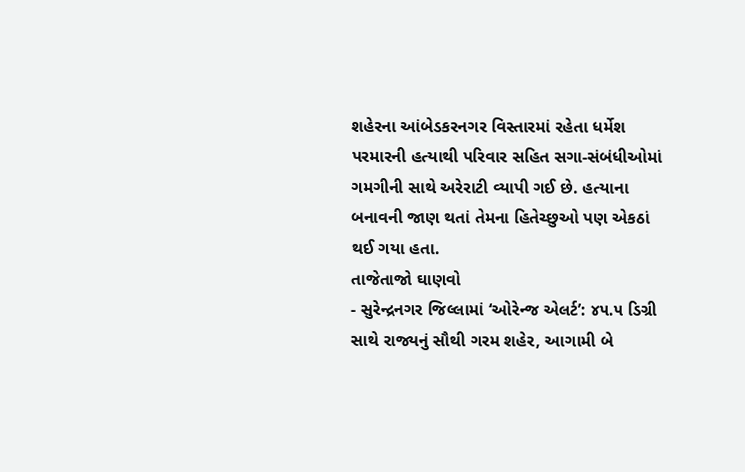શહેરના આંબેડકરનગર વિસ્તારમાં રહેતા ધર્મેશ પરમારની હત્યાથી પરિવાર સહિત સગા-સંબંધીઓમાં ગમગીની સાથે અરેરાટી વ્યાપી ગઈ છે. હત્યાના બનાવની જાણ થતાં તેમના હિતેચ્છુઓ પણ એકઠાં થઈ ગયા હતા.
તાજેતાજો ઘાણવો
- સુરેન્દ્રનગર જિલ્લામાં ‘ઓરેન્જ એલર્ટ’: ૪૫.૫ ડિગ્રી સાથે રાજ્યનું સૌથી ગરમ શહેર, આગામી બે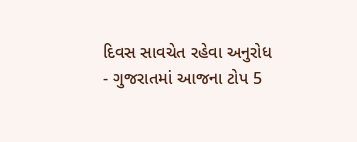દિવસ સાવચેત રહેવા અનુરોધ
- ગુજરાતમાં આજના ટોપ 5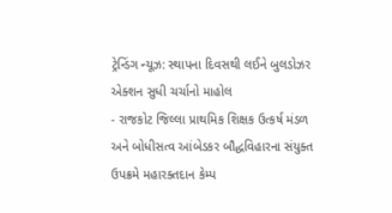ટ્રેન્ડિંગ ન્યૂઝ: સ્થાપના દિવસથી લઈને બુલડોઝર એક્શન સુધી ચર્ચાનો માહોલ
- રાજકોટ જિલ્લા પ્રાથમિક શિક્ષક ઉત્કર્ષ મંડળ અને બોધીસત્વ આંબેડકર બૌદ્ધવિહારના સંયુક્ત ઉપક્રમે મહારક્તદાન કેમ્પ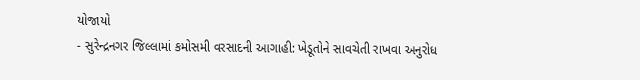યોજાયો
- સુરેન્દ્રનગર જિલ્લામાં કમોસમી વરસાદની આગાહી: ખેડૂતોને સાવચેતી રાખવા અનુરોધ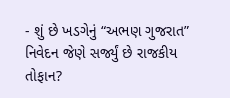- શું છે ખડગેનું “અભણ ગુજરાત” નિવેદન જેણે સર્જ્યું છે રાજકીય તોફાન?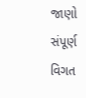જાણો સંપૂર્ણ વિગત